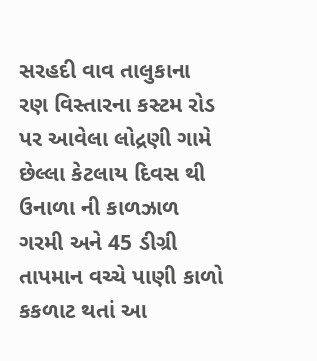સરહદી વાવ તાલુકાના રણ વિસ્તારના કસ્ટમ રોડ પર આવેલા લોદ્રણી ગામે છેલ્લા કેટલાય દિવસ થી ઉનાળા ની કાળઝાળ ગરમી અને 45 ડીગ્રી તાપમાન વચ્ચે પાણી કાળો કકળાટ થતાં આ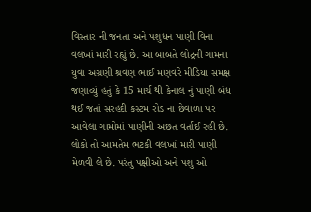વિસ્તાર ની જનતા અને પશુધન પાણી વિના વલખાં મારી રહ્યું છે. આ બાબતે લોદ્રની ગામના યુવા અગ્રણી શ્રવણ ભાઈ મણવરે મીડિયા સમક્ષ જણાવ્યું હતું કે 15 માર્ચ થી કેનાલ નું પાણી બંધ થઈ જતાં સરહદી કસ્ટમ રોડ ના છેવાળા પર આવેલા ગામોમાં પાણીની અછત વર્તાઈ રહી છે. લોકો તો આમતેમ ભટકી વલખાં મારી પાણી મેળવી લે છે. પરંતુ પક્ષીઓ અને પશુ ઓ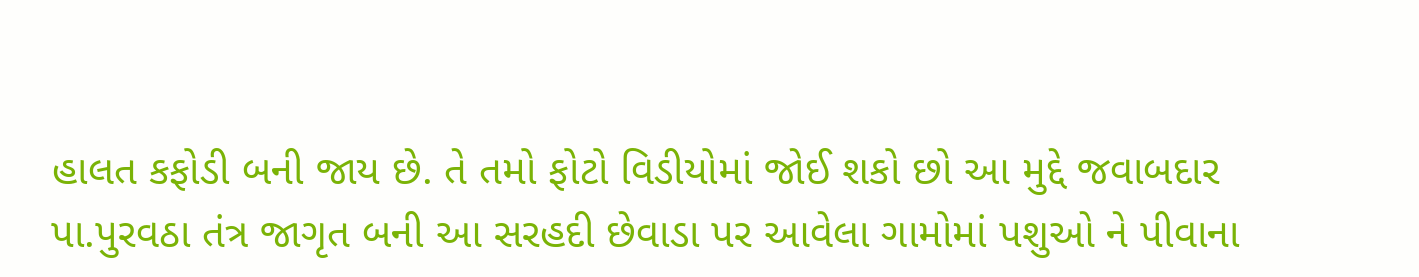હાલત કફોડી બની જાય છે. તે તમો ફોટો વિડીયોમાં જોઈ શકો છો આ મુદ્દે જવાબદાર પા.પુરવઠા તંત્ર જાગૃત બની આ સરહદી છેવાડા પર આવેલા ગામોમાં પશુઓ ને પીવાના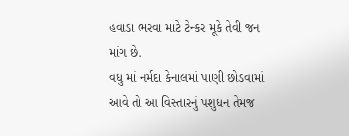હવાડા ભરવા માટે ટેન્કર મૂકે તેવી જન માંગ છે.
વધુ માં નર્મદા કેનાલમાં પાણી છોડવામાં આવે તો આ વિસ્તારનું પશુધન તેમજ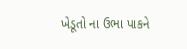ખેડૂતો ના ઉભા પાકને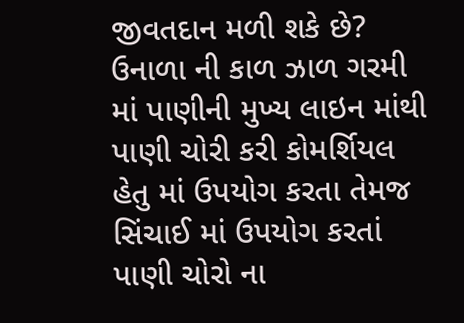જીવતદાન મળી શકે છે? ઉનાળા ની કાળ ઝાળ ગરમી માં પાણીની મુખ્ય લાઇન માંથી પાણી ચોરી કરી કોમર્શિયલ હેતુ માં ઉપયોગ કરતા તેમજ સિંચાઈ માં ઉપયોગ કરતાં પાણી ચોરો ના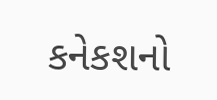કનેકશનો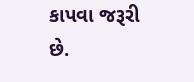કાપવા જરૂરી છે.